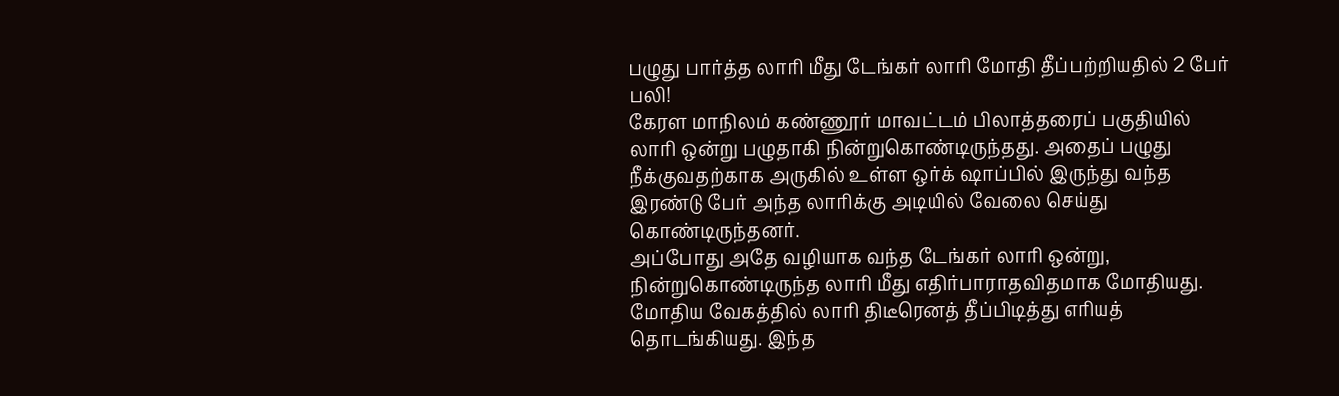பழுது பார்த்த லாரி மீது டேங்கர் லாரி மோதி தீப்பற்றியதில் 2 பேர் பலி!
கேரள மாநிலம் கண்ணூர் மாவட்டம் பிலாத்தரைப் பகுதியில் லாரி ஒன்று பழுதாகி நின்றுகொண்டிருந்தது. அதைப் பழுது நீக்குவதற்காக அருகில் உள்ள ஒர்க் ஷாப்பில் இருந்து வந்த இரண்டு பேர் அந்த லாரிக்கு அடியில் வேலை செய்து கொண்டிருந்தனர்.
அப்போது அதே வழியாக வந்த டேங்கர் லாரி ஒன்று, நின்றுகொண்டிருந்த லாரி மீது எதிர்பாராதவிதமாக மோதியது. மோதிய வேகத்தில் லாரி திடீரெனத் தீப்பிடித்து எரியத் தொடங்கியது. இந்த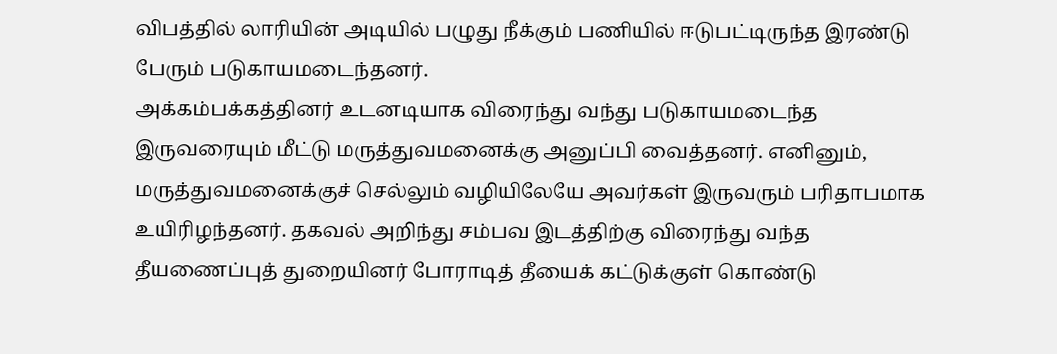விபத்தில் லாரியின் அடியில் பழுது நீக்கும் பணியில் ஈடுபட்டிருந்த இரண்டு பேரும் படுகாயமடைந்தனர்.
அக்கம்பக்கத்தினர் உடனடியாக விரைந்து வந்து படுகாயமடைந்த இருவரையும் மீட்டு மருத்துவமனைக்கு அனுப்பி வைத்தனர். எனினும், மருத்துவமனைக்குச் செல்லும் வழியிலேயே அவர்கள் இருவரும் பரிதாபமாக உயிரிழந்தனர். தகவல் அறிந்து சம்பவ இடத்திற்கு விரைந்து வந்த தீயணைப்புத் துறையினர் போராடித் தீயைக் கட்டுக்குள் கொண்டு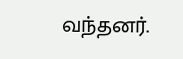வந்தனர்.